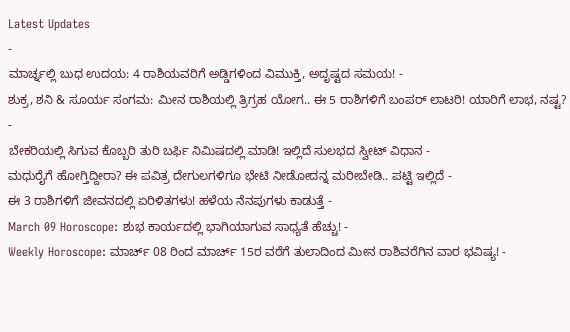Latest Updates
-
ಮಾರ್ಚ್ನಲ್ಲಿ ಬುಧ ಉದಯ: 4 ರಾಶಿಯವರಿಗೆ ಅಡ್ಡಿಗಳಿಂದ ವಿಮುಕ್ತಿ, ಅದೃಷ್ಟದ ಸಮಯ! -
ಶುಕ್ರ, ಶನಿ & ಸೂರ್ಯ ಸಂಗಮ: ಮೀನ ರಾಶಿಯಲ್ಲಿ ತ್ರಿಗ್ರಹ ಯೋಗ.. ಈ 5 ರಾಶಿಗಳಿಗೆ ಬಂಪರ್ ಲಾಟರಿ! ಯಾರಿಗೆ ಲಾಭ, ನಷ್ಟ? -
ಬೇಕರಿಯಲ್ಲಿ ಸಿಗುವ ಕೊಬ್ಬರಿ ತುರಿ ಬರ್ಫಿ ನಿಮಿಷದಲ್ಲಿ ಮಾಡಿ! ಇಲ್ಲಿದೆ ಸುಲಭದ ಸ್ವೀಟ್ ವಿಧಾನ -
ಮಧುರೈಗೆ ಹೋಗ್ತಿದ್ದೀರಾ? ಈ ಪವಿತ್ರ ದೇಗುಲಗಳಿಗೂ ಭೇಟಿ ನೀಡೋದನ್ನ ಮರೀಬೇಡಿ.. ಪಟ್ಟಿ ಇಲ್ಲಿದೆ -
ಈ 3 ರಾಶಿಗಳಿಗೆ ಜೀವನದಲ್ಲಿ ಏರಿಳಿತಗಳು! ಹಳೆಯ ನೆನಪುಗಳು ಕಾಡುತ್ತೆ -
March 09 Horoscope: ಶುಭ ಕಾರ್ಯದಲ್ಲಿ ಭಾಗಿಯಾಗುವ ಸಾಧ್ಯತೆ ಹೆಚ್ಚು! -
Weekly Horoscope: ಮಾರ್ಚ್ 08 ರಿಂದ ಮಾರ್ಚ್ 15ರ ವರೆಗೆ ತುಲಾದಿಂದ ಮೀನ ರಾಶಿವರೆಗಿನ ವಾರ ಭವಿಷ್ಯ! -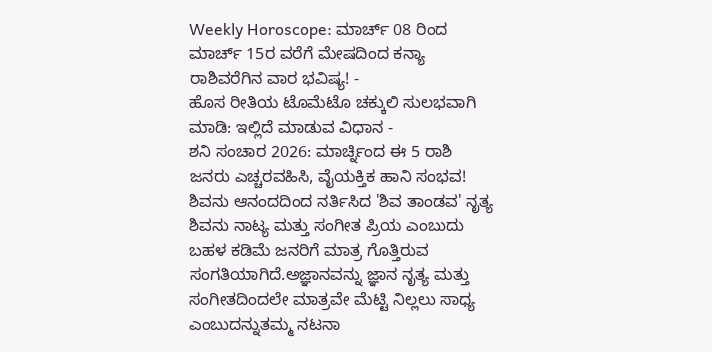Weekly Horoscope: ಮಾರ್ಚ್ 08 ರಿಂದ ಮಾರ್ಚ್ 15ರ ವರೆಗೆ ಮೇಷದಿಂದ ಕನ್ಯಾ ರಾಶಿವರೆಗಿನ ವಾರ ಭವಿಷ್ಯ! -
ಹೊಸ ರೀತಿಯ ಟೊಮೆಟೊ ಚಕ್ಕುಲಿ ಸುಲಭವಾಗಿ ಮಾಡಿ: ಇಲ್ಲಿದೆ ಮಾಡುವ ವಿಧಾನ -
ಶನಿ ಸಂಚಾರ 2026: ಮಾರ್ಚ್ನಿಂದ ಈ 5 ರಾಶಿ ಜನರು ಎಚ್ಚರವಹಿಸಿ, ವೈಯಕ್ತಿಕ ಹಾನಿ ಸಂಭವ!
ಶಿವನು ಆನಂದದಿಂದ ನರ್ತಿಸಿದ 'ಶಿವ ತಾಂಡವ' ನೃತ್ಯ
ಶಿವನು ನಾಟ್ಯ ಮತ್ತು ಸಂಗೀತ ಪ್ರಿಯ ಎಂಬುದು ಬಹಳ ಕಡಿಮೆ ಜನರಿಗೆ ಮಾತ್ರ ಗೊತ್ತಿರುವ ಸಂಗತಿಯಾಗಿದೆ.ಅಜ್ಞಾನವನ್ನು ಜ್ಞಾನ ನೃತ್ಯ ಮತ್ತು ಸಂಗೀತದಿಂದಲೇ ಮಾತ್ರವೇ ಮೆಟ್ಟಿ ನಿಲ್ಲಲು ಸಾಧ್ಯ ಎಂಬುದನ್ನುತಮ್ಮ ನಟನಾ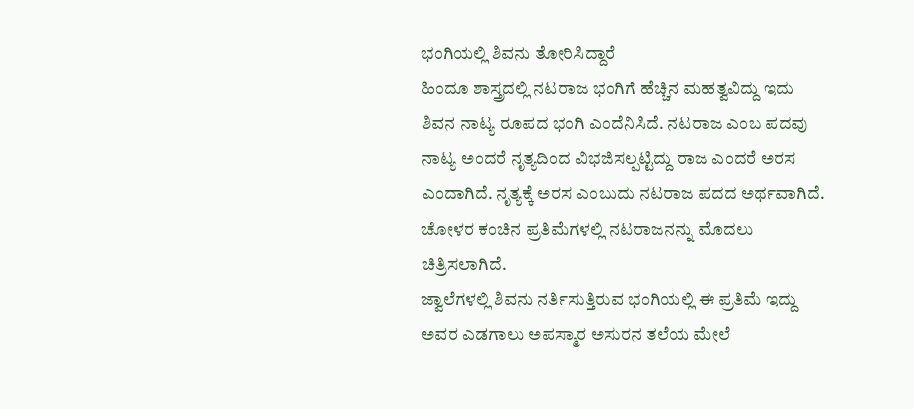ಭಂಗಿಯಲ್ಲಿ ಶಿವನು ತೋರಿಸಿದ್ದಾರೆ
ಹಿಂದೂ ಶಾಸ್ತ್ರದಲ್ಲಿ ನಟರಾಜ ಭಂಗಿಗೆ ಹೆಚ್ಚಿನ ಮಹತ್ವವಿದ್ದು ಇದು ಶಿವನ ನಾಟ್ಯ ರೂಪದ ಭಂಗಿ ಎಂದೆನಿಸಿದೆ. ನಟರಾಜ ಎಂಬ ಪದವು ನಾಟ್ಯ ಅಂದರೆ ನೃತ್ಯದಿಂದ ವಿಭಜಿಸಲ್ಪಟ್ಟಿದ್ದು ರಾಜ ಎಂದರೆ ಅರಸ ಎಂದಾಗಿದೆ. ನೃತ್ಯಕ್ಕೆ ಅರಸ ಎಂಬುದು ನಟರಾಜ ಪದದ ಅರ್ಥವಾಗಿದೆ. ಚೋಳರ ಕಂಚಿನ ಪ್ರತಿಮೆಗಳಲ್ಲಿ ನಟರಾಜನನ್ನು ಮೊದಲು ಚಿತ್ರಿಸಲಾಗಿದೆ.
ಜ್ವಾಲೆಗಳಲ್ಲಿ ಶಿವನು ನರ್ತಿಸುತ್ತಿರುವ ಭಂಗಿಯಲ್ಲಿ ಈ ಪ್ರತಿಮೆ ಇದ್ದು ಅವರ ಎಡಗಾಲು ಅಪಸ್ಮಾರ ಅಸುರನ ತಲೆಯ ಮೇಲೆ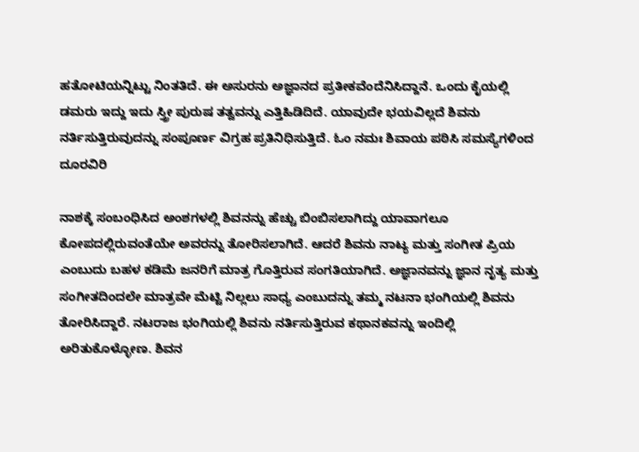ಹತೋಟಿಯನ್ನಿಟ್ಟು ನಿಂತತಿದೆ. ಈ ಅಸುರನು ಅಜ್ಞಾನದ ಪ್ರತೀಕವೆಂದೆನಿಸಿದ್ದಾನೆ. ಒಂದು ಕೈಯಲ್ಲಿ ಡಮರು ಇದ್ದು ಇದು ಸ್ತ್ರೀ ಪುರುಷ ತತ್ವವನ್ನು ಎತ್ತಿಹಿಡಿದಿದೆ. ಯಾವುದೇ ಭಯವಿಲ್ಲದೆ ಶಿವನು ನರ್ತಿಸುತ್ತಿರುವುದನ್ನು ಸಂಪೂರ್ಣ ವಿಗ್ರಹ ಪ್ರತಿನಿಧಿಸುತ್ತಿದೆ. ಓಂ ನಮಃ ಶಿವಾಯ ಪಠಿಸಿ ಸಮಸ್ಯೆಗಳಿಂದ ದೂರವಿರಿ

ನಾಶಕ್ಕೆ ಸಂಬಂಧಿಸಿದ ಅಂಶಗಳಲ್ಲಿ ಶಿವನನ್ನು ಹೆಚ್ಚು ಬಿಂಬಿಸಲಾಗಿದ್ದು ಯಾವಾಗಲೂ ಕೋಪದಲ್ಲಿರುವಂತೆಯೇ ಅವರನ್ನು ತೋರಿಸಲಾಗಿದೆ. ಆದರೆ ಶಿವನು ನಾಟ್ಯ ಮತ್ತು ಸಂಗೀತ ಪ್ರಿಯ ಎಂಬುದು ಬಹಳ ಕಡಿಮೆ ಜನರಿಗೆ ಮಾತ್ರ ಗೊತ್ತಿರುವ ಸಂಗತಿಯಾಗಿದೆ. ಅಜ್ಞಾನವನ್ನು ಜ್ಞಾನ ನೃತ್ಯ ಮತ್ತು ಸಂಗೀತದಿಂದಲೇ ಮಾತ್ರವೇ ಮೆಟ್ಟಿ ನಿಲ್ಲಲು ಸಾಧ್ಯ ಎಂಬುದನ್ನು ತಮ್ಮ ನಟನಾ ಭಂಗಿಯಲ್ಲಿ ಶಿವನು ತೋರಿಸಿದ್ದಾರೆ. ನಟರಾಜ ಭಂಗಿಯಲ್ಲಿ ಶಿವನು ನರ್ತಿಸುತ್ತಿರುವ ಕಥಾನಕವನ್ನು ಇಂದಿಲ್ಲಿ ಅರಿತುಕೊಳ್ಳೋಣ. ಶಿವನ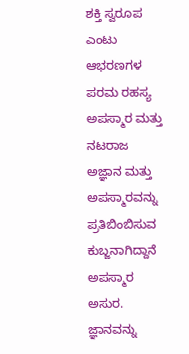ಶಕ್ತಿ ಸ್ವರೂಪ ಎಂಟು ಆಭರಣಗಳ ಪರಮ ರಹಸ್ಯ
ಅಪಸ್ಮಾರ ಮತ್ತು ನಟರಾಜ
ಅಜ್ಞಾನ ಮತ್ತು ಅಪಸ್ಮಾರವನ್ನು ಪ್ರತಿಬಿಂಬಿಸುವ ಕುಬ್ಜನಾಗಿದ್ದಾನೆ ಅಪಸ್ಮಾರ ಅಸುರ. ಜ್ಞಾನವನ್ನು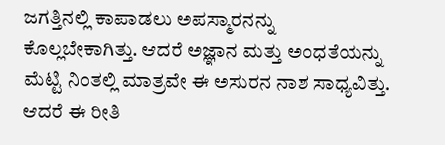ಜಗತ್ತಿನಲ್ಲಿ ಕಾಪಾಡಲು ಅಪಸ್ಮಾರನನ್ನು ಕೊಲ್ಲಬೇಕಾಗಿತ್ತು. ಆದರೆ ಅಜ್ಞಾನ ಮತ್ತು ಅಂಧತೆಯನ್ನು ಮೆಟ್ಟಿ ನಿಂತಲ್ಲಿ ಮಾತ್ರವೇ ಈ ಅಸುರನ ನಾಶ ಸಾಧ್ಯವಿತ್ತು. ಆದರೆ ಈ ರೀತಿ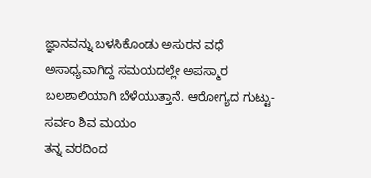ಜ್ಞಾನವನ್ನು ಬಳಸಿಕೊಂಡು ಅಸುರನ ವಧೆ ಅಸಾಧ್ಯವಾಗಿದ್ದ ಸಮಯದಲ್ಲೇ ಅಪಸ್ಮಾರ ಬಲಶಾಲಿಯಾಗಿ ಬೆಳೆಯುತ್ತಾನೆ. ಆರೋಗ್ಯದ ಗುಟ್ಟು-ಸರ್ವಂ ಶಿವ ಮಯಂ
ತನ್ನ ವರದಿಂದ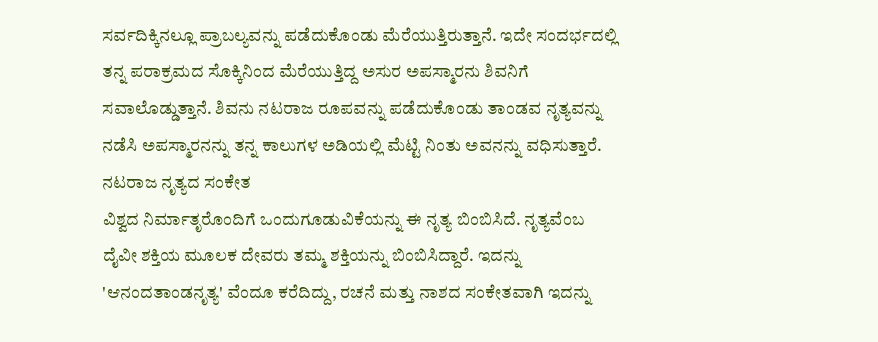ಸರ್ವದಿಕ್ಕಿನಲ್ಲೂ ಪ್ರಾಬಲ್ಯವನ್ನು ಪಡೆದುಕೊಂಡು ಮೆರೆಯುತ್ತಿರುತ್ತಾನೆ. ಇದೇ ಸಂದರ್ಭದಲ್ಲಿ ತನ್ನ ಪರಾಕ್ರಮದ ಸೊಕ್ಕಿನಿಂದ ಮೆರೆಯುತ್ತಿದ್ದ ಅಸುರ ಅಪಸ್ಮಾರನು ಶಿವನಿಗೆ ಸವಾಲೊಡ್ಡುತ್ತಾನೆ. ಶಿವನು ನಟರಾಜ ರೂಪವನ್ನು ಪಡೆದುಕೊಂಡು ತಾಂಡವ ನೃತ್ಯವನ್ನು ನಡೆಸಿ ಅಪಸ್ಮಾರನನ್ನು ತನ್ನ ಕಾಲುಗಳ ಅಡಿಯಲ್ಲಿ ಮೆಟ್ಟಿ ನಿಂತು ಅವನನ್ನು ವಧಿಸುತ್ತಾರೆ.
ನಟರಾಜ ನೃತ್ಯದ ಸಂಕೇತ
ವಿಶ್ವದ ನಿರ್ಮಾತೃರೊಂದಿಗೆ ಒಂದುಗೂಡುವಿಕೆಯನ್ನು ಈ ನೃತ್ಯ ಬಿಂಬಿಸಿದೆ. ನೃತ್ಯವೆಂಬ ದೈವೀ ಶಕ್ತಿಯ ಮೂಲಕ ದೇವರು ತಮ್ಮ ಶಕ್ತಿಯನ್ನು ಬಿಂಬಿಸಿದ್ದಾರೆ. ಇದನ್ನು 'ಆನಂದತಾಂಡನೃತ್ಯ' ವೆಂದೂ ಕರೆದಿದ್ದು, ರಚನೆ ಮತ್ತು ನಾಶದ ಸಂಕೇತವಾಗಿ ಇದನ್ನು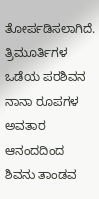ತೋರ್ಪಡಿಸಲಾಗಿದೆ. ತ್ರಿಮೂರ್ತಿಗಳ ಒಡೆಯ ಪರಶಿವನ ನಾನಾ ರೂಪಗಳ ಅವತಾರ
ಆನಂದದಿಂದ ಶಿವನು ತಾಂಡವ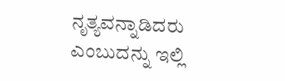ನೃತ್ಯವನ್ನಾಡಿದರು ಎಂಬುದನ್ನು ಇಲ್ಲಿ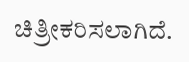ಚಿತ್ರೀಕರಿಸಲಾಗಿದೆ.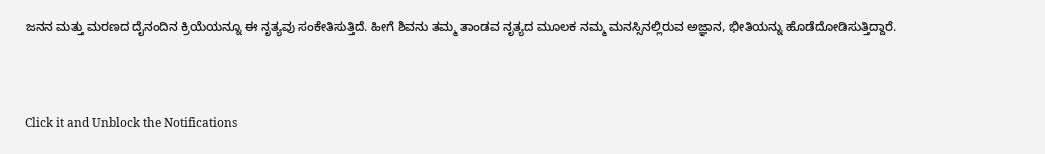ಜನನ ಮತ್ತು ಮರಣದ ದೈನಂದಿನ ಕ್ರಿಯೆಯನ್ನೂ ಈ ನೃತ್ಯವು ಸಂಕೇತಿಸುತ್ತಿದೆ. ಹೀಗೆ ಶಿವನು ತಮ್ಮ ತಾಂಡವ ನೃತ್ಯದ ಮೂಲಕ ನಮ್ಮ ಮನಸ್ಸಿನಲ್ಲಿರುವ ಅಜ್ಞಾನ, ಭೀತಿಯನ್ನು ಹೊಡೆದೋಡಿಸುತ್ತಿದ್ದಾರೆ.



Click it and Unblock the Notifications